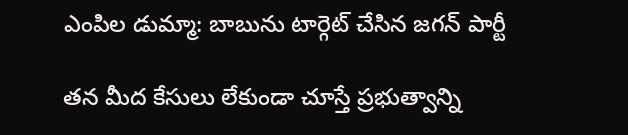ఎంపిల డుమ్మా: బాబును టార్గెట్ చేసిన జగన్ పార్టీ

తన మీద కేసులు లేకుండా చూస్తే ప్రభుత్వాన్ని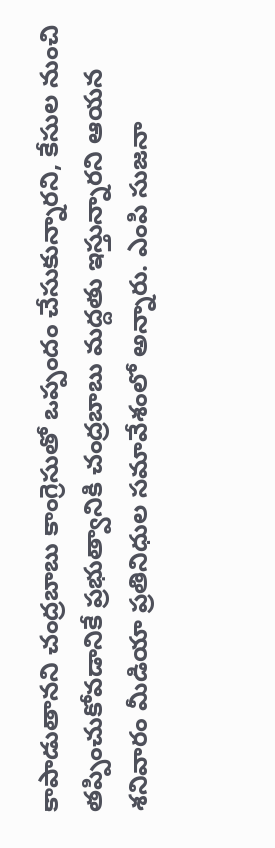కాపాడుతానని చంద్రబాబు కాంగ్రెసుతో ఒప్పందం చేసుకున్నారని, కేసుల నుంచి తప్పించుకోవడానికే ప్రభుత్వానికి చంద్రబాబు మద్దతు ఇస్తున్నారని ఆయన శనివారం మీడియా ప్రతినిధుల సమావేశంలో అన్నారు. ఎంపి సుజనా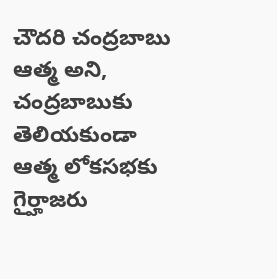చౌదరి చంద్రబాబు ఆత్మ అని, చంద్రబాబుకు తెలియకుండా ఆత్మ లోకసభకు గైర్హాజరు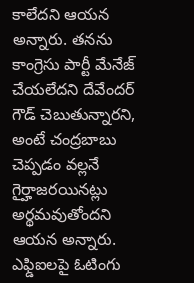కాలేదని ఆయన అన్నారు. తనను కాంగ్రెసు పార్టీ మేనేజ్ చేయలేదని దేవేందర్ గౌడ్ చెబుతున్నారని, అంటే చంద్రబాబు చెప్పడం వల్లనే గైర్హాజరయినట్లు అర్థమవుతోందని ఆయన అన్నారు.
ఎఫ్డిఐలపై ఓటింగు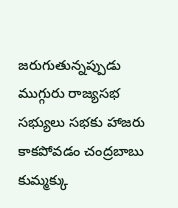జరుగుతున్నప్పుడు ముగ్గురు రాజ్యసభ సభ్యులు సభకు హాజరు కాకపోవడం చంద్రబాబు కుమ్మక్కు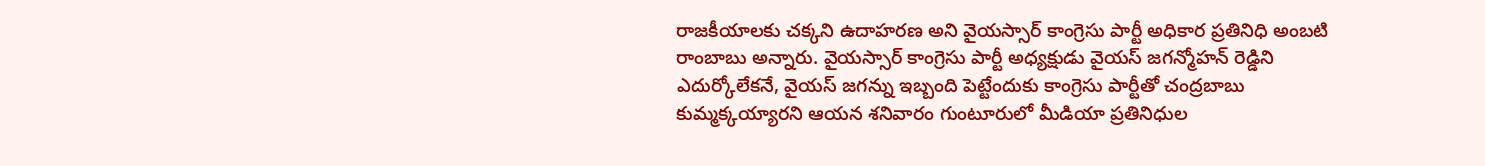రాజకీయాలకు చక్కని ఉదాహరణ అని వైయస్సార్ కాంగ్రెసు పార్టీ అధికార ప్రతినిధి అంబటి రాంబాబు అన్నారు. వైయస్సార్ కాంగ్రెసు పార్టీ అధ్యక్షుడు వైయస్ జగన్మోహన్ రెడ్డిని ఎదుర్కోలేకనే, వైయస్ జగన్ను ఇబ్బంది పెట్టేందుకు కాంగ్రెసు పార్టీతో చంద్రబాబు కుమ్మక్కయ్యారని ఆయన శనివారం గుంటూరులో మీడియా ప్రతినిధుల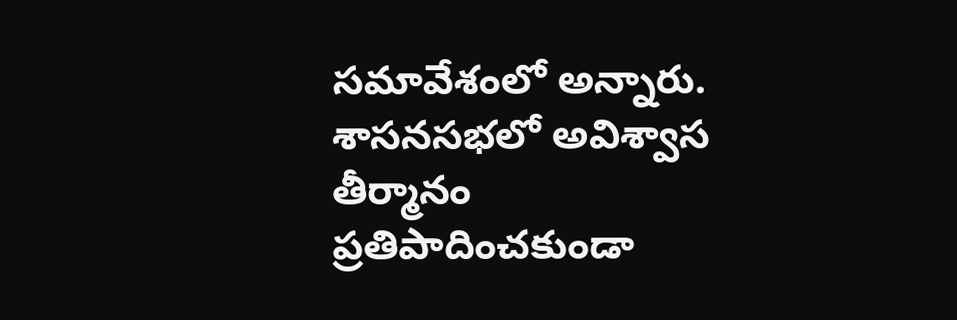సమావేశంలో అన్నారు.
శాసనసభలో అవిశ్వాస తీర్మానం ప్రతిపాదించకుండా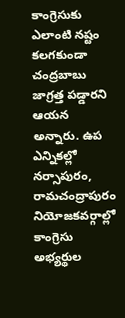కాంగ్రెసుకు ఎలాంటి నష్టం కలగకుండా చంద్రబాబు జాగ్రత్త పడ్డారని ఆయన అన్నారు. ఉప ఎన్నికల్లో నర్సాపురం, రామచంద్రాపురం నియోజకవర్గాల్లో కాంగ్రెసు అభ్యర్థుల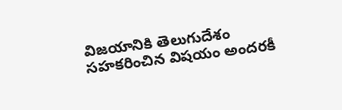విజయానికి తెలుగుదేశం సహకరించిన విషయం అందరకీ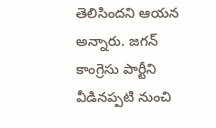తెలిసిందని ఆయన అన్నారు. జగన్ కాంగ్రెసు పార్టీని వీడినప్పటి నుంచి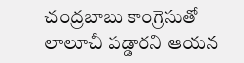చంద్రబాబు కాంగ్రెసుతో లాలూచీ పడ్డారని ఆయన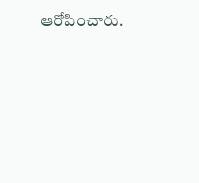ఆరోపించారు.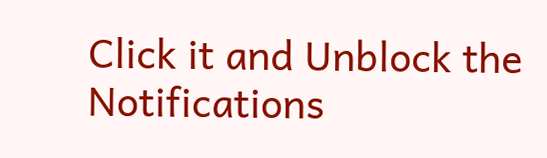Click it and Unblock the Notifications